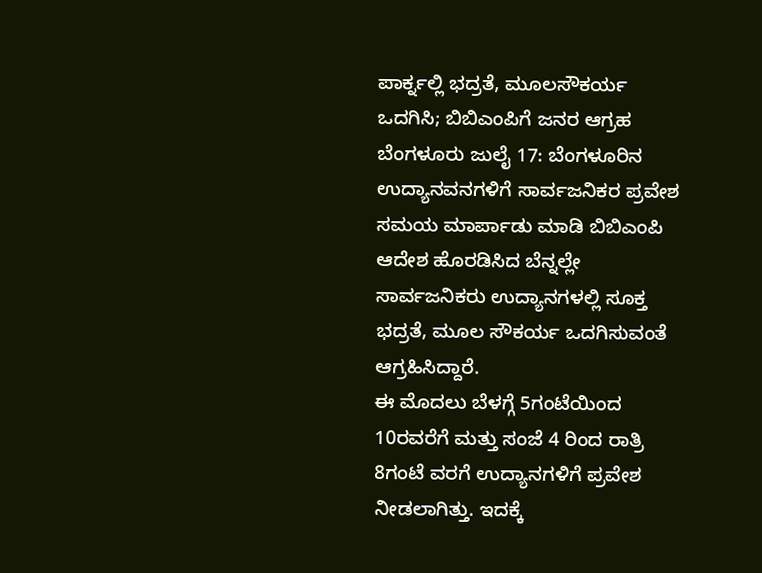ಪಾರ್ಕ್ನಲ್ಲಿ ಭದ್ರತೆ, ಮೂಲಸೌಕರ್ಯ ಒದಗಿಸಿ; ಬಿಬಿಎಂಪಿಗೆ ಜನರ ಆಗ್ರಹ
ಬೆಂಗಳೂರು ಜುಲೈ 17: ಬೆಂಗಳೂರಿನ ಉದ್ಯಾನವನಗಳಿಗೆ ಸಾರ್ವಜನಿಕರ ಪ್ರವೇಶ ಸಮಯ ಮಾರ್ಪಾಡು ಮಾಡಿ ಬಿಬಿಎಂಪಿ ಆದೇಶ ಹೊರಡಿಸಿದ ಬೆನ್ನಲ್ಲೇ ಸಾರ್ವಜನಿಕರು ಉದ್ಯಾನಗಳಲ್ಲಿ ಸೂಕ್ತ ಭದ್ರತೆ, ಮೂಲ ಸೌಕರ್ಯ ಒದಗಿಸುವಂತೆ ಆಗ್ರಹಿಸಿದ್ದಾರೆ.
ಈ ಮೊದಲು ಬೆಳಗ್ಗೆ 5ಗಂಟೆಯಿಂದ 10ರವರೆಗೆ ಮತ್ತು ಸಂಜೆ 4 ರಿಂದ ರಾತ್ರಿ 8ಗಂಟೆ ವರಗೆ ಉದ್ಯಾನಗಳಿಗೆ ಪ್ರವೇಶ ನೀಡಲಾಗಿತ್ತು. ಇದಕ್ಕೆ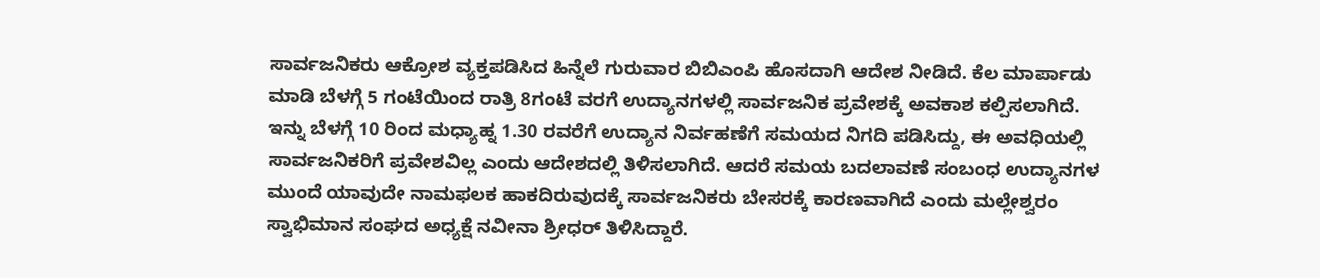ಸಾರ್ವಜನಿಕರು ಆಕ್ರೋಶ ವ್ಯಕ್ತಪಡಿಸಿದ ಹಿನ್ನೆಲೆ ಗುರುವಾರ ಬಿಬಿಎಂಪಿ ಹೊಸದಾಗಿ ಆದೇಶ ನೀಡಿದೆ. ಕೆಲ ಮಾರ್ಪಾಡು ಮಾಡಿ ಬೆಳಗ್ಗೆ 5 ಗಂಟೆಯಿಂದ ರಾತ್ರಿ 8ಗಂಟೆ ವರಗೆ ಉದ್ಯಾನಗಳಲ್ಲಿ ಸಾರ್ವಜನಿಕ ಪ್ರವೇಶಕ್ಕೆ ಅವಕಾಶ ಕಲ್ಪಿಸಲಾಗಿದೆ.
ಇನ್ನು ಬೆಳಗ್ಗೆ 10 ರಿಂದ ಮಧ್ಯಾಹ್ನ 1.30 ರವರೆಗೆ ಉದ್ಯಾನ ನಿರ್ವಹಣೆಗೆ ಸಮಯದ ನಿಗದಿ ಪಡಿಸಿದ್ದು, ಈ ಅವಧಿಯಲ್ಲಿ ಸಾರ್ವಜನಿಕರಿಗೆ ಪ್ರವೇಶವಿಲ್ಲ ಎಂದು ಆದೇಶದಲ್ಲಿ ತಿಳಿಸಲಾಗಿದೆ. ಆದರೆ ಸಮಯ ಬದಲಾವಣೆ ಸಂಬಂಧ ಉದ್ಯಾನಗಳ ಮುಂದೆ ಯಾವುದೇ ನಾಮಫಲಕ ಹಾಕದಿರುವುದಕ್ಕೆ ಸಾರ್ವಜನಿಕರು ಬೇಸರಕ್ಕೆ ಕಾರಣವಾಗಿದೆ ಎಂದು ಮಲ್ಲೇಶ್ವರಂ ಸ್ವಾಭಿಮಾನ ಸಂಘದ ಅಧ್ಯಕ್ಷೆ ನವೀನಾ ಶ್ರೀಧರ್ ತಿಳಿಸಿದ್ದಾರೆ.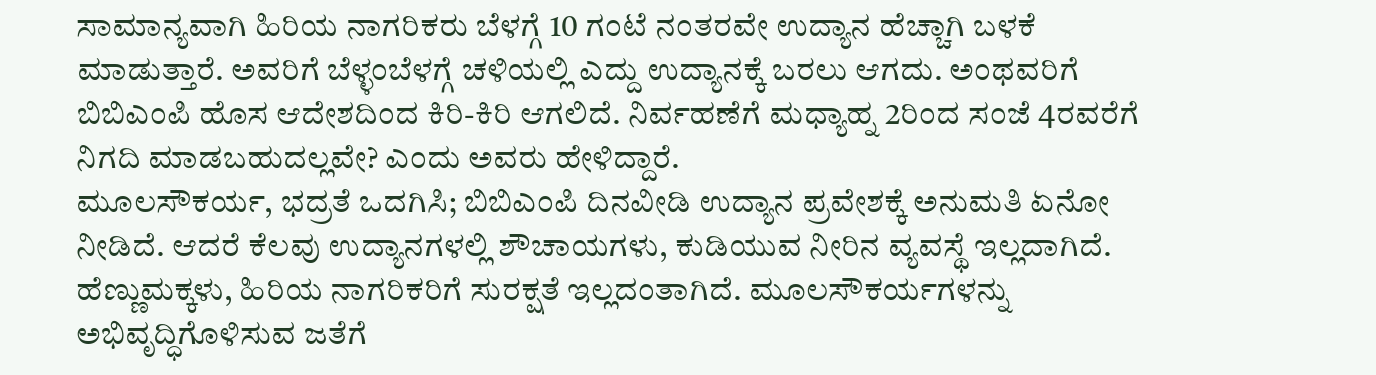ಸಾಮಾನ್ಯವಾಗಿ ಹಿರಿಯ ನಾಗರಿಕರು ಬೆಳಗ್ಗೆ 10 ಗಂಟೆ ನಂತರವೇ ಉದ್ಯಾನ ಹೆಚ್ಚಾಗಿ ಬಳಕೆ ಮಾಡುತ್ತಾರೆ. ಅವರಿಗೆ ಬೆಳ್ಳಂಬೆಳಗ್ಗೆ ಚಳಿಯಲ್ಲಿ ಎದ್ದು ಉದ್ಯಾನಕ್ಕೆ ಬರಲು ಆಗದು. ಅಂಥವರಿಗೆ ಬಿಬಿಎಂಪಿ ಹೊಸ ಆದೇಶದಿಂದ ಕಿರಿ-ಕಿರಿ ಆಗಲಿದೆ. ನಿರ್ವಹಣೆಗೆ ಮಧ್ಯಾಹ್ನ 2ರಿಂದ ಸಂಜೆ 4ರವರೆಗೆ ನಿಗದಿ ಮಾಡಬಹುದಲ್ಲವೇ? ಎಂದು ಅವರು ಹೇಳಿದ್ದಾರೆ.
ಮೂಲಸೌಕರ್ಯ, ಭದ್ರತೆ ಒದಗಿಸಿ; ಬಿಬಿಎಂಪಿ ದಿನವೀಡಿ ಉದ್ಯಾನ ಪ್ರವೇಶಕ್ಕೆ ಅನುಮತಿ ಏನೋ ನೀಡಿದೆ. ಆದರೆ ಕೆಲವು ಉದ್ಯಾನಗಳಲ್ಲಿ ಶೌಚಾಯಗಳು, ಕುಡಿಯುವ ನೀರಿನ ವ್ಯವಸ್ಥೆ ಇಲ್ಲದಾಗಿದೆ. ಹೆಣ್ಣುಮಕ್ಕಳು, ಹಿರಿಯ ನಾಗರಿಕರಿಗೆ ಸುರಕ್ಷತೆ ಇಲ್ಲದಂತಾಗಿದೆ. ಮೂಲಸೌಕರ್ಯಗಳನ್ನು ಅಭಿವೃದ್ಧಿಗೊಳಿಸುವ ಜತೆಗೆ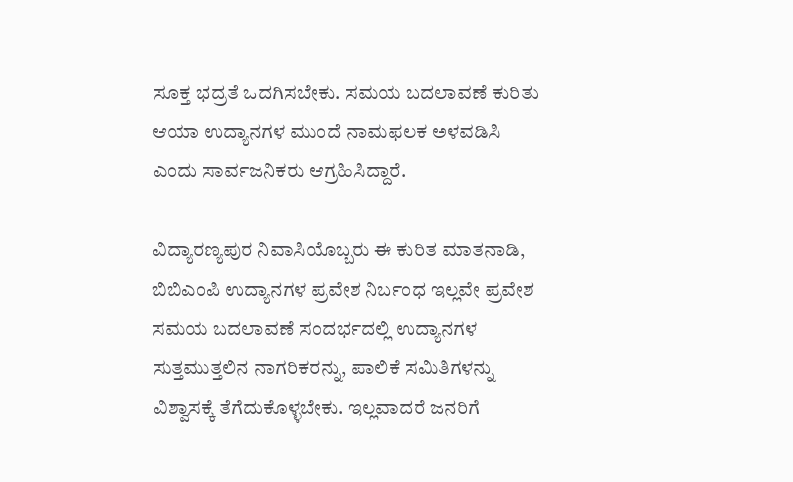ಸೂಕ್ತ ಭದ್ರತೆ ಒದಗಿಸಬೇಕು. ಸಮಯ ಬದಲಾವಣೆ ಕುರಿತು ಆಯಾ ಉದ್ಯಾನಗಳ ಮುಂದೆ ನಾಮಫಲಕ ಅಳವಡಿಸಿ ಎಂದು ಸಾರ್ವಜನಿಕರು ಆಗ್ರಹಿಸಿದ್ದಾರೆ.

ವಿದ್ಯಾರಣ್ಯಪುರ ನಿವಾಸಿಯೊಬ್ಬರು ಈ ಕುರಿತ ಮಾತನಾಡಿ, ಬಿಬಿಎಂಪಿ ಉದ್ಯಾನಗಳ ಪ್ರವೇಶ ನಿರ್ಬಂಧ ಇಲ್ಲವೇ ಪ್ರವೇಶ ಸಮಯ ಬದಲಾವಣೆ ಸಂದರ್ಭದಲ್ಲಿ ಉದ್ಯಾನಗಳ ಸುತ್ತಮುತ್ತಲಿನ ನಾಗರಿಕರನ್ನು, ಪಾಲಿಕೆ ಸಮಿತಿಗಳನ್ನು ವಿಶ್ವಾಸಕ್ಕೆ ತೆಗೆದುಕೊಳ್ಳಬೇಕು. ಇಲ್ಲವಾದರೆ ಜನರಿಗೆ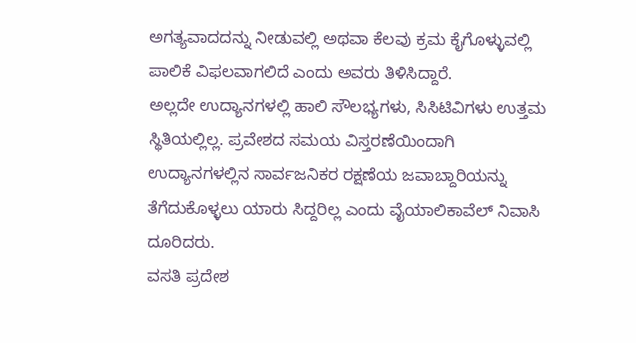ಅಗತ್ಯವಾದದನ್ನು ನೀಡುವಲ್ಲಿ ಅಥವಾ ಕೆಲವು ಕ್ರಮ ಕೈಗೊಳ್ಳುವಲ್ಲಿ ಪಾಲಿಕೆ ವಿಫಲವಾಗಲಿದೆ ಎಂದು ಅವರು ತಿಳಿಸಿದ್ದಾರೆ.
ಅಲ್ಲದೇ ಉದ್ಯಾನಗಳಲ್ಲಿ ಹಾಲಿ ಸೌಲಭ್ಯಗಳು, ಸಿಸಿಟಿವಿಗಳು ಉತ್ತಮ ಸ್ಥಿತಿಯಲ್ಲಿಲ್ಲ. ಪ್ರವೇಶದ ಸಮಯ ವಿಸ್ತರಣೆಯಿಂದಾಗಿ ಉದ್ಯಾನಗಳಲ್ಲಿನ ಸಾರ್ವಜನಿಕರ ರಕ್ಷಣೆಯ ಜವಾಬ್ದಾರಿಯನ್ನು ತೆಗೆದುಕೊಳ್ಳಲು ಯಾರು ಸಿದ್ದರಿಲ್ಲ ಎಂದು ವೈಯಾಲಿಕಾವೆಲ್ ನಿವಾಸಿ ದೂರಿದರು.
ವಸತಿ ಪ್ರದೇಶ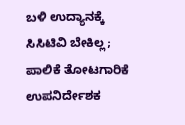ಬಳಿ ಉದ್ಯಾನಕ್ಕೆ ಸಿಸಿಟಿವಿ ಬೇಕಿಲ್ಲ; ಪಾಲಿಕೆ ತೋಟಗಾರಿಕೆ ಉಪನಿರ್ದೇಶಕ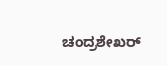ಚಂದ್ರಶೇಖರ್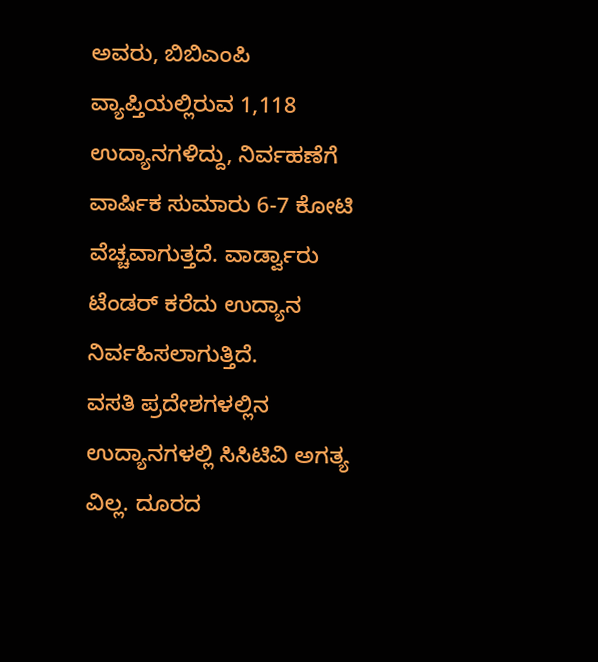ಅವರು, ಬಿಬಿಎಂಪಿ ವ್ಯಾಪ್ತಿಯಲ್ಲಿರುವ 1,118 ಉದ್ಯಾನಗಳಿದ್ದು, ನಿರ್ವಹಣೆಗೆ ವಾರ್ಷಿಕ ಸುಮಾರು 6-7 ಕೋಟಿ ವೆಚ್ಚವಾಗುತ್ತದೆ. ವಾರ್ಡ್ವಾರು ಟೆಂಡರ್ ಕರೆದು ಉದ್ಯಾನ ನಿರ್ವಹಿಸಲಾಗುತ್ತಿದೆ.
ವಸತಿ ಪ್ರದೇಶಗಳಲ್ಲಿನ ಉದ್ಯಾನಗಳಲ್ಲಿ ಸಿಸಿಟಿವಿ ಅಗತ್ಯ ವಿಲ್ಲ. ದೂರದ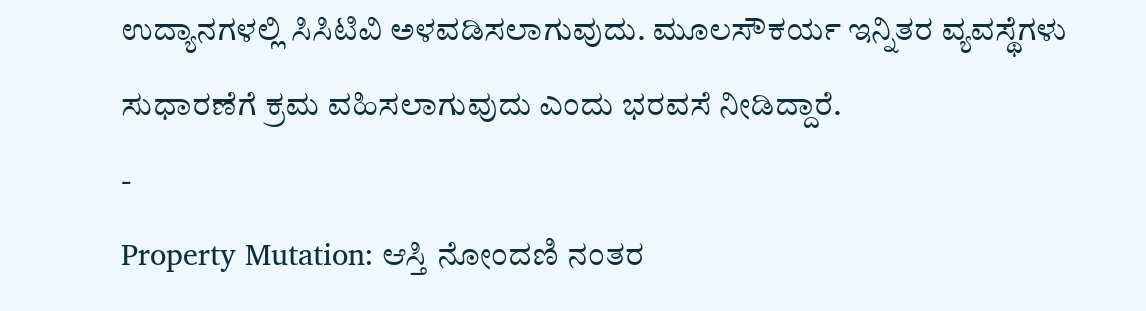ಉದ್ಯಾನಗಳಲ್ಲಿ ಸಿಸಿಟಿವಿ ಅಳವಡಿಸಲಾಗುವುದು. ಮೂಲಸೌಕರ್ಯ ಇನ್ನಿತರ ವ್ಯವಸ್ಥೆಗಳು ಸುಧಾರಣೆಗೆ ಕ್ರಮ ವಹಿಸಲಾಗುವುದು ಎಂದು ಭರವಸೆ ನೀಡಿದ್ದಾರೆ.
-
Property Mutation: ಆಸ್ತಿ ನೋಂದಣಿ ನಂತರ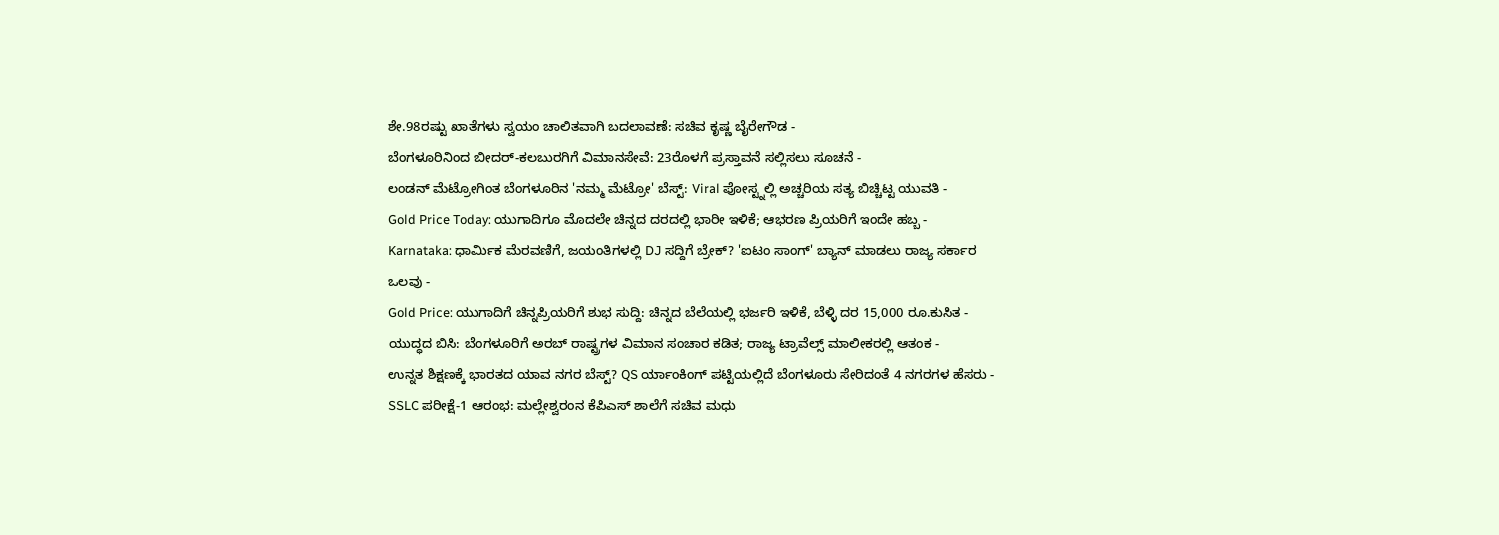ಶೇ.98ರಷ್ಟು ಖಾತೆಗಳು ಸ್ವಯಂ ಚಾಲಿತವಾಗಿ ಬದಲಾವಣೆ: ಸಚಿವ ಕೃಷ್ಣ ಬೈರೇಗೌಡ -
ಬೆಂಗಳೂರಿನಿಂದ ಬೀದರ್-ಕಲಬುರಗಿಗೆ ವಿಮಾನಸೇವೆ: 23ರೊಳಗೆ ಪ್ರಸ್ತಾವನೆ ಸಲ್ಲಿಸಲು ಸೂಚನೆ -
ಲಂಡನ್ ಮೆಟ್ರೋಗಿಂತ ಬೆಂಗಳೂರಿನ 'ನಮ್ಮ ಮೆಟ್ರೋ' ಬೆಸ್ಟ್: Viral ಪೋಸ್ಟ್ನಲ್ಲಿ ಅಚ್ಚರಿಯ ಸತ್ಯ ಬಿಚ್ಚಿಟ್ಟ ಯುವತಿ -
Gold Price Today: ಯುಗಾದಿಗೂ ಮೊದಲೇ ಚಿನ್ನದ ದರದಲ್ಲಿ ಭಾರೀ ಇಳಿಕೆ; ಆಭರಣ ಪ್ರಿಯರಿಗೆ ಇಂದೇ ಹಬ್ಬ -
Karnataka: ಧಾರ್ಮಿಕ ಮೆರವಣಿಗೆ, ಜಯಂತಿಗಳಲ್ಲಿ DJ ಸದ್ದಿಗೆ ಬ್ರೇಕ್? 'ಐಟಂ ಸಾಂಗ್' ಬ್ಯಾನ್ ಮಾಡಲು ರಾಜ್ಯ ಸರ್ಕಾರ ಒಲವು -
Gold Price: ಯುಗಾದಿಗೆ ಚಿನ್ನಪ್ರಿಯರಿಗೆ ಶುಭ ಸುದ್ದಿ: ಚಿನ್ನದ ಬೆಲೆಯಲ್ಲಿ ಭರ್ಜರಿ ಇಳಿಕೆ, ಬೆಳ್ಳಿ ದರ 15,000 ರೂ.ಕುಸಿತ -
ಯುದ್ಧದ ಬಿಸಿ: ಬೆಂಗಳೂರಿಗೆ ಅರಬ್ ರಾಷ್ಟ್ರಗಳ ವಿಮಾನ ಸಂಚಾರ ಕಡಿತ; ರಾಜ್ಯ ಟ್ರಾವೆಲ್ಸ್ ಮಾಲೀಕರಲ್ಲಿ ಆತಂಕ -
ಉನ್ನತ ಶಿಕ್ಷಣಕ್ಕೆ ಭಾರತದ ಯಾವ ನಗರ ಬೆಸ್ಟ್? QS ರ್ಯಾಂಕಿಂಗ್ ಪಟ್ಟಿಯಲ್ಲಿದೆ ಬೆಂಗಳೂರು ಸೇರಿದಂತೆ 4 ನಗರಗಳ ಹೆಸರು -
SSLC ಪರೀಕ್ಷೆ-1 ಆರಂಭ: ಮಲ್ಲೇಶ್ವರಂನ ಕೆಪಿಎಸ್ ಶಾಲೆಗೆ ಸಚಿವ ಮಧು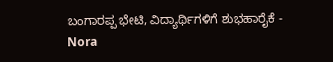ಬಂಗಾರಪ್ಪ ಭೇಟಿ, ವಿದ್ಯಾರ್ಥಿಗಳಿಗೆ ಶುಭಹಾರೈಕೆ -
Nora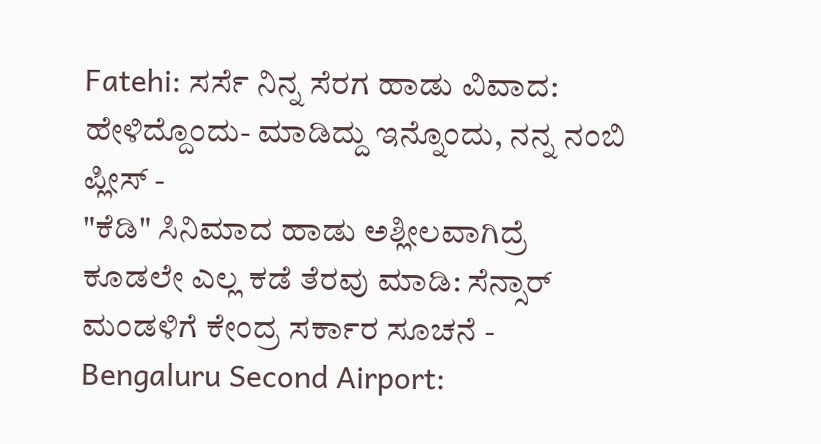Fatehi: ಸರ್ಸೆ ನಿನ್ನ ಸೆರಗ ಹಾಡು ವಿವಾದ: ಹೇಳಿದ್ದೊಂದು- ಮಾಡಿದ್ದು ಇನ್ನೊಂದು, ನನ್ನ ನಂಬಿ ಪ್ಲೀಸ್ -
"ಕೆಡಿ" ಸಿನಿಮಾದ ಹಾಡು ಅಶ್ಲೀಲವಾಗಿದ್ರೆ ಕೂಡಲೇ ಎಲ್ಲ ಕಡೆ ತೆರವು ಮಾಡಿ: ಸೆನ್ಸಾರ್ ಮಂಡಳಿಗೆ ಕೇಂದ್ರ ಸರ್ಕಾರ ಸೂಚನೆ -
Bengaluru Second Airport: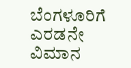ಬೆಂಗಳೂರಿಗೆ ಎರಡನೇ ವಿಮಾನ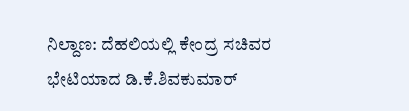ನಿಲ್ದಾಣ: ದೆಹಲಿಯಲ್ಲಿ ಕೇಂದ್ರ ಸಚಿವರ ಭೇಟಿಯಾದ ಡಿ.ಕೆ.ಶಿವಕುಮಾರ್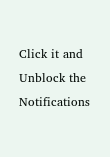Click it and Unblock the Notifications